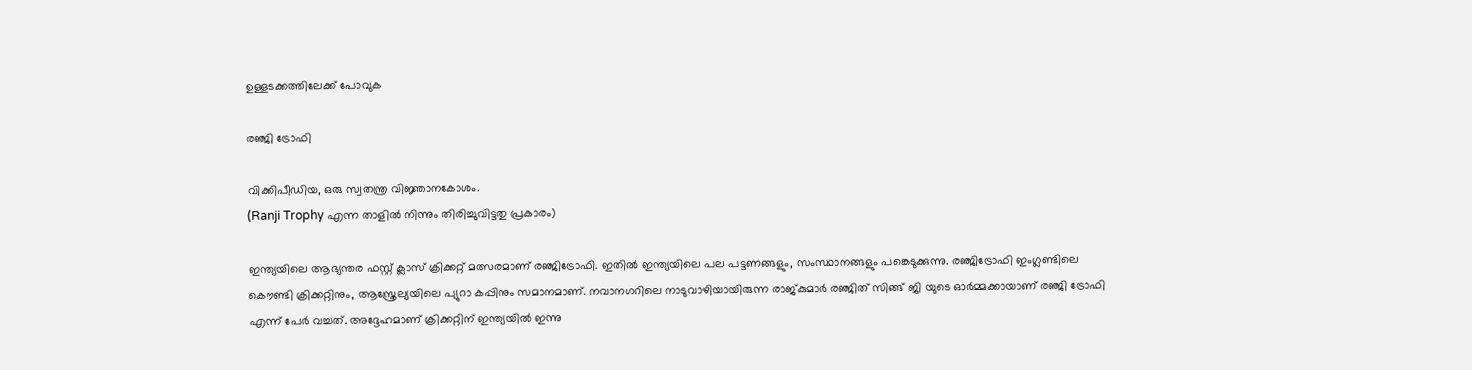ഉള്ളടക്കത്തിലേക്ക് പോവുക

രഞ്ജി ട്രോഫി

വിക്കിപീഡിയ, ഒരു സ്വതന്ത്ര വിജ്ഞാനകോശം.
(Ranji Trophy എന്ന താളിൽ നിന്നും തിരിച്ചുവിട്ടതു പ്രകാരം)

ഇന്ത്യയിലെ ആഭ്യന്തര ഫസ്റ്റ് ക്ലാസ് ക്രിക്കറ്റ് മത്സരമാണ് രഞ്ജിട്രോഫി. ഇതിൽ ഇന്ത്യയിലെ പല പട്ടണങ്ങളും, സംസ്ഥാനങ്ങളും പങ്കെടുക്കുന്നു. രഞ്ജിട്രോഫി ഇംഗ്ലണ്ടിലെ കൌണ്ടി ക്രിക്കറ്റിനും, ആസ്ത്രേല്യയിലെ പ്യുറാ കപ്പിനും സമാനമാണ്. നവാനഗറിലെ നാടുവാഴിയായിരുന്ന രാജ്കുമാർ രഞ്ജിത് സിങ്ങ് ജി യുടെ ഓർമ്മക്കായാണ് രഞ്ജി ട്രോഫി എന്ന് പേർ വച്ചത്. അദ്ദേഹമാണ് ക്രിക്കറ്റിന് ഇന്ത്യയിൽ ഇന്നു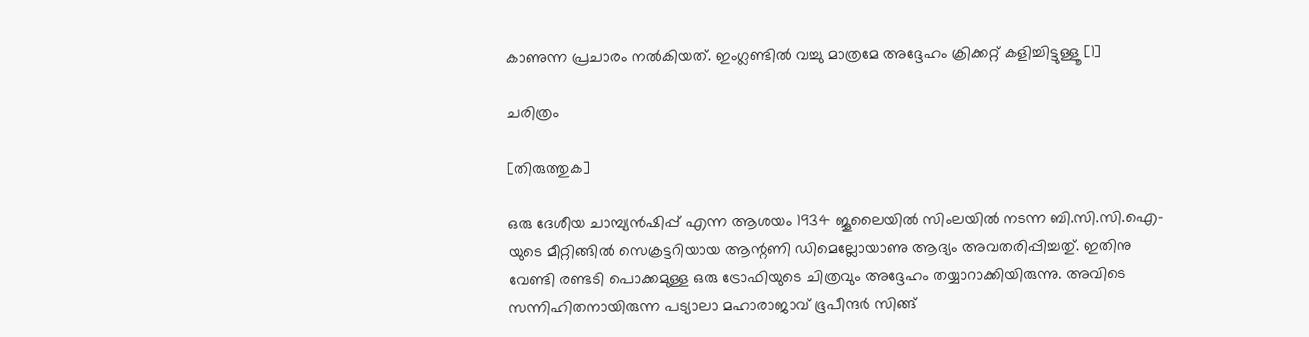കാണുന്ന പ്രചാരം നൽകിയത്. ഇംഗ്ലണ്ടിൽ വച്ചു മാത്രമേ അദ്ദേഹം ക്രിക്കറ്റ് കളിച്ചിട്ടുള്ളൂ [1]

ചരിത്രം

[തിരുത്തുക]

ഒരു ദേശീയ ചാമ്പ്യൻഷിപ്പ് എന്ന ആശയം 1934 ജൂലൈയിൽ സിംലയിൽ നടന്ന ബി.സി.സി.ഐ-യുടെ മീറ്റിങ്ങിൽ സെക്രട്ടറിയായ ആന്റണി ഡിമെല്ലോയാണു ആദ്യം അവതരിപ്പിച്ചതു്. ഇതിനു വേണ്ടി രണ്ടടി പൊക്കമുള്ള ഒരു ട്രോഫിയുടെ ചിത്രവും അദ്ദേഹം തയ്യാറാക്കിയിരുന്നു. അവിടെ സന്നിഹിതനായിരുന്ന പട്യാലാ മഹാരാജാവ് ഭൂപീന്ദർ സിങ്ങ്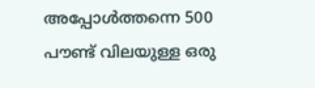അപ്പോൾത്തന്നെ 500 പൗണ്ട് വിലയുള്ള ഒരു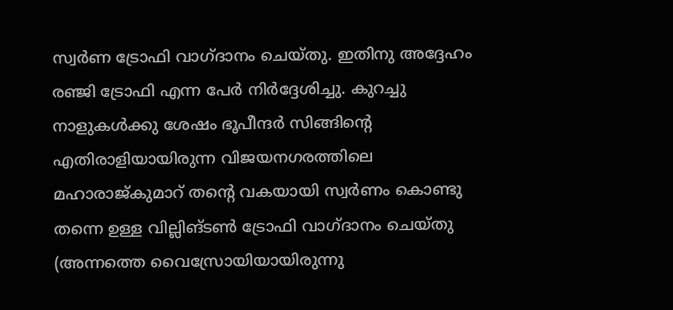സ്വർണ ട്രോഫി വാഗ്ദാനം ചെയ്തു. ഇതിനു അദ്ദേഹം രഞ്ജി ട്രോഫി എന്ന പേർ നിർദ്ദേശിച്ചു. കുറച്ചു നാളുകൾക്കു ശേഷം ഭൂപീന്ദർ സിങ്ങിന്റെ എതിരാളിയായിരുന്ന വിജയനഗരത്തിലെ മഹാരാജ്‌കുമാറ്‌ തന്റെ വകയായി സ്വർണം കൊണ്ടു തന്നെ ഉള്ള വില്ലിങ്‌ടൺ ട്രോഫി വാഗ്ദാനം ചെയ്തു (അന്നത്തെ വൈസ്രോയിയായിരുന്നു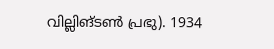വില്ലിങ്‌ടൺ പ്രഭു). 1934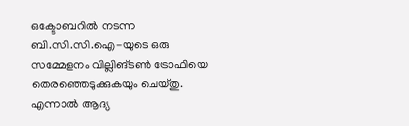ഒക്ടോബറിൽ നടന്ന ബി.സി.സി.ഐ-യുടെ ഒരു സമ്മേളനം വില്ലിങ്‌ടൺ ട്രോഫിയെ തെരഞ്ഞെടുക്കുകയും ചെയ്തു. എന്നാൽ ആദ്യ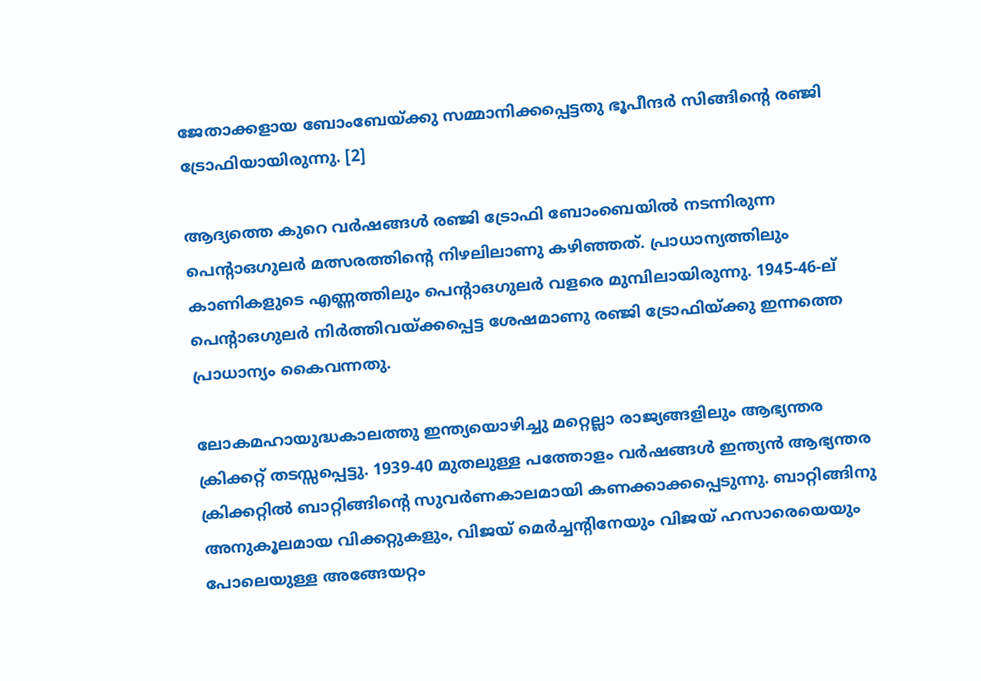ജേതാക്കളായ ബോംബേയ്ക്കു സമ്മാനിക്കപ്പെട്ടതു ഭൂപീന്ദർ സിങ്ങിന്റെ രഞ്ജി ട്രോഫിയായിരുന്നു. [2]

ആദ്യത്തെ കുറെ വർഷങ്ങൾ രഞ്ജി ട്രോഫി ബോംബെയിൽ നടന്നിരുന്ന പെന്റാഒഗുലർ മത്സരത്തിന്റെ നിഴലിലാണു കഴിഞ്ഞത്. പ്രാധാന്യത്തിലും കാണികളുടെ എണ്ണത്തിലും പെന്റാഒഗുലർ വളരെ മുമ്പിലായിരുന്നു. 1945-46-ല് പെന്റാഒഗുലർ നിർത്തിവയ്ക്കപ്പെട്ട ശേഷമാണു രഞ്ജി ട്രോഫിയ്ക്കു ഇന്നത്തെ പ്രാധാന്യം കൈവന്നതു.

ലോകമഹായുദ്ധകാലത്തു ഇന്ത്യയൊഴിച്ചു മറ്റെല്ലാ രാജ്യങ്ങളിലും ആഭ്യന്തര ക്രിക്കറ്റ് തടസ്സപ്പെട്ടു. 1939-40 മുതലുള്ള പത്തോളം വർഷങ്ങൾ ഇന്ത്യൻ ആഭ്യന്തര ക്രിക്കറ്റിൽ ബാറ്റിങ്ങിന്റെ സുവർണകാലമായി കണക്കാക്കപ്പെടുന്നു. ബാറ്റിങ്ങിനു അനുകൂലമായ വിക്കറ്റുകളും, വിജയ് മെർച്ചന്റിനേയും വിജയ് ഹസാരെയെയും പോലെയുള്ള അങ്ങേയറ്റം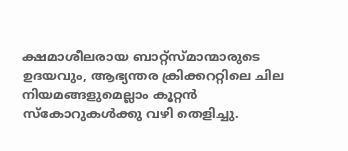ക്ഷമാശീലരായ ബാറ്റ്സ്മാന്മാരുടെ ഉദയവും, ആഭ്യന്തര ക്രിക്കററ്റിലെ ചില നിയമങ്ങളുമെല്ലാം കൂറ്റൻ സ്കോറുകൾക്കു വഴി തെളിച്ചു.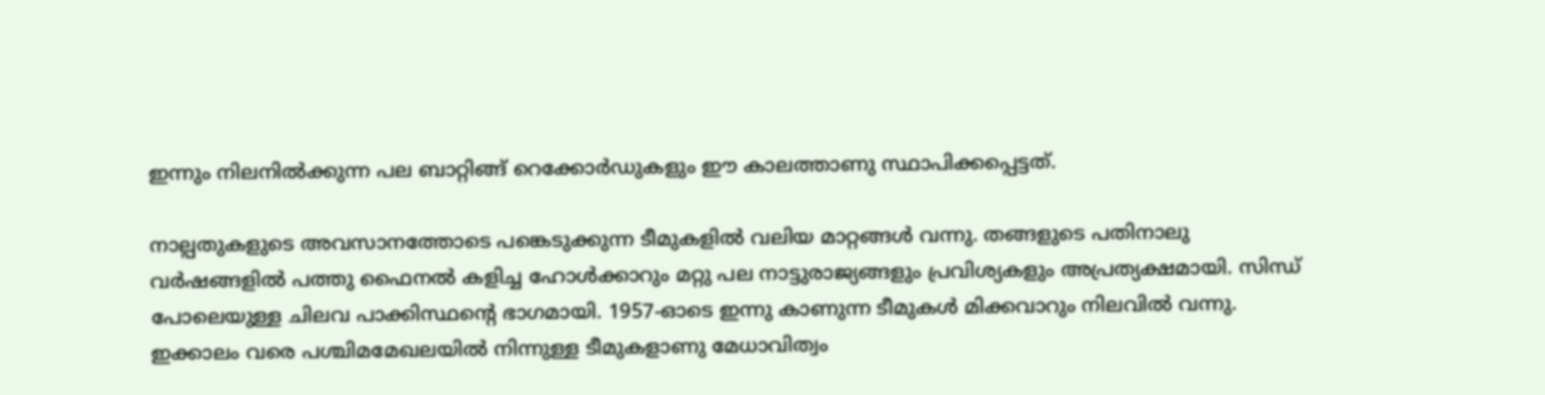ഇന്നും നിലനിൽക്കുന്ന പല ബാറ്റിങ്ങ് റെക്കോർഡുകളും ഈ കാലത്താണു സ്ഥാപിക്കപ്പെട്ടത്.

നാല്പതുകളുടെ അവസാനത്തോടെ പങ്കെടുക്കുന്ന ടീമുകളിൽ വലിയ മാറ്റങ്ങൾ വന്നു. തങ്ങളുടെ പതിനാലു വർ‌ഷങ്ങളിൽ പത്തു ഫൈനൽ കളിച്ച ഹോൾക്കാറും മറ്റു പല നാട്ടുരാജ്യങ്ങളും പ്രവിശ്യകളും അപ്രത്യക്ഷമായി. സിന്ധ്‌ പോലെയുള്ള ചിലവ പാക്കിസ്ഥന്റെ ഭാഗമായി. 1957-ഓടെ ഇന്നു കാണുന്ന ടീമുകൾ മിക്കവാറും നിലവിൽ വന്നു. ഇക്കാലം വരെ പശ്ചിമമേഖലയിൽ നിന്നുള്ള ടീമുകളാണു മേധാവിത്വം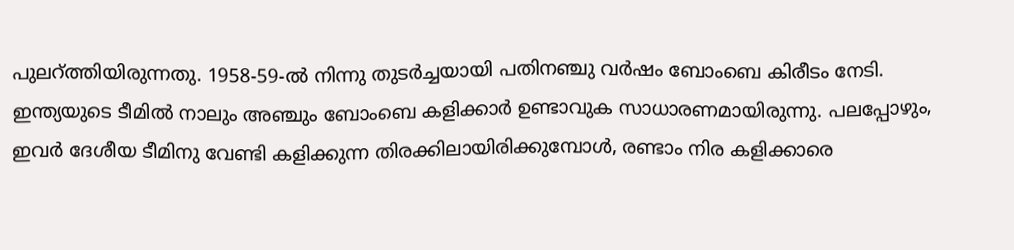പുലറ്ത്തിയിരുന്നതു. 1958-59-ൽ നിന്നു തുടർച്ചയായി പതിനഞ്ചു വർഷം ബോംബെ കിരീടം നേടി. ഇന്ത്യയുടെ ടീമിൽ നാലും അഞ്ചും ബോംബെ കളിക്കാർ ഉണ്ടാവുക സാധാരണമായിരുന്നു. പലപ്പോഴും, ഇവർ ദേശീയ ടീമിനു വേണ്ടി കളിക്കുന്ന തിരക്കിലായിരിക്കുമ്പോൾ, രണ്ടാം നിര കളിക്കാരെ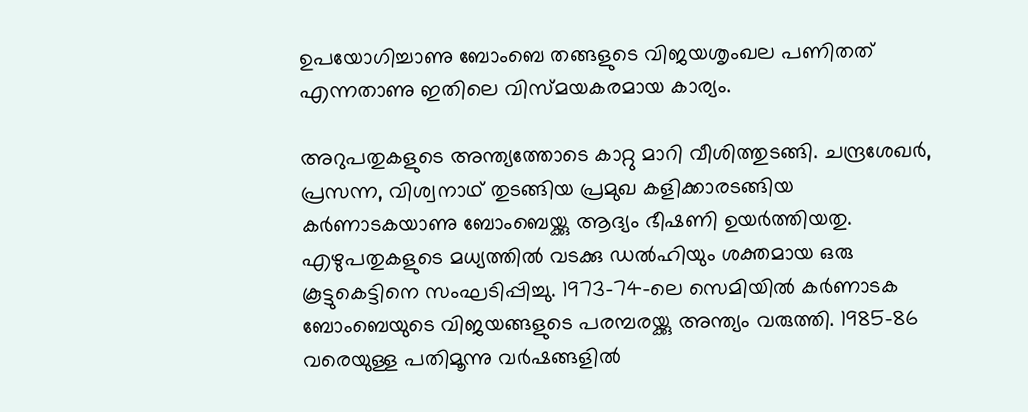ഉപയോഗിച്ചാണു ബോംബെ തങ്ങളുടെ വിജയശൃംഖല പണിതത് എന്നതാണു ഇതിലെ വിസ്മയകരമായ കാര്യം.

അറുപതുകളുടെ അന്ത്യത്തോടെ കാറ്റു മാറി വീശിത്തുടങ്ങി. ചന്ദ്രശേഖർ, പ്രസന്ന, വിശ്വനാഥ് തുടങ്ങിയ പ്രമുഖ കളിക്കാരടങ്ങിയ കർണാടകയാണു ബോംബെയ്ക്കു ആദ്യം ഭീഷണി ഉയർത്തിയതു. എഴുപതുകളുടെ മധ്യത്തിൽ വടക്കു ഡൽഹിയും ശക്തമായ ഒരു കൂട്ടുകെട്ടിനെ സംഘടിപ്പിച്ചു. 1973-74-ലെ സെമിയിൽ കർണാടക ബോംബെയുടെ വിജയങ്ങളുടെ പരമ്പരയ്ക്കു അന്ത്യം വരുത്തി. 1985-86 വരെയുള്ള പതിമൂന്നു വർഷങ്ങളിൽ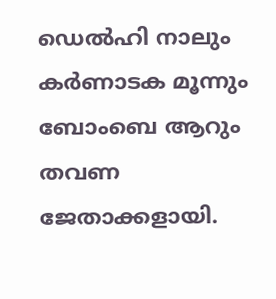ഡെൽഹി നാലും കർണാടക മൂന്നും ബോംബെ ആറും തവണ ജേതാക്കളായി.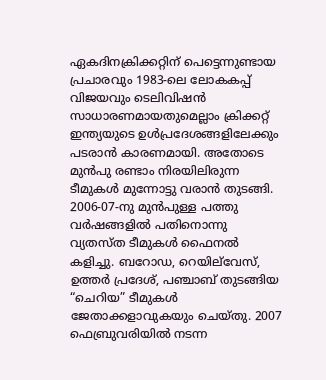ഏകദിനക്രിക്കറ്റിന് പെട്ടെന്നുണ്ടായ പ്രചാരവും 1983-ലെ ലോകകപ്പ് വിജയവും ടെലിവിഷൻ സാധാരണമായതുമെല്ലാം ക്രിക്കറ്റ് ഇന്ത്യയുടെ ഉൾ‌പ്രദേശങ്ങളിലേക്കും പടരാൻ കാരണമായി. അതോടെ മുൻപു രണ്ടാം നിരയിലിരുന്ന ടീമുകൾ മുന്നോട്ടു വരാൻ തുടങ്ങി. 2006-07-നു മുൻപുള്ള പത്തു വർഷങ്ങളിൽ പതിനൊന്നു വ്യതസ്ത ടീമുകൾ ഫൈനൽ കളിച്ചു. ബറോഡ, റെയില്‌വേസ്, ഉത്തർ പ്രദേശ്, പഞ്ചാബ് തുടങ്ങിയ “ചെറിയ” ടീമുകൾ ജേതാക്കളാവുകയും ചെയ്തു. 2007 ഫെബ്രുവരിയിൽ നടന്ന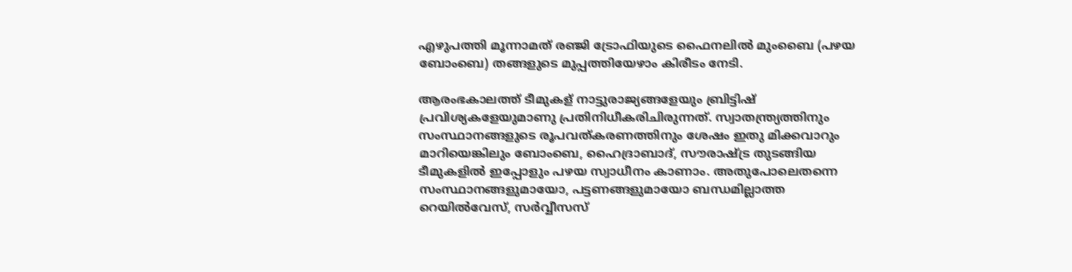എഴുപത്തി മൂന്നാമത് രഞ്ജി ട്രോഫിയുടെ ഫൈനലിൽ മുംബൈ (പഴയ ബോംബെ) തങ്ങളുടെ മുപ്പത്തിയേഴാം കിരീടം നേടി.

ആരംഭകാലത്ത് ടീമുകള് നാട്ടുരാജ്യങ്ങളേയും ബ്രിട്ടിഷ് പ്രവിശ്യകളേയുമാണു പ്രതിനിധീകരിചിരുന്നത്. സ്വാതന്ത്ര്യത്തിനും സംസ്ഥാനങ്ങളുടെ രൂപവത്കരണത്തിനും ശേഷം ഇതു മിക്കവാറും മാറിയെങ്കിലും ബോംബെ, ഹൈദ്രാബാദ്, സൗരാഷ്‌ട്ര തുടങ്ങിയ ടീമുകളിൽ ഇപ്പോളും പഴയ സ്വാധീനം കാണാം. അതുപോലെതന്നെ സംസ്ഥാനങ്ങളുമായോ, പട്ടണങ്ങളുമായോ ബന്ധമില്ലാത്ത റെയിൽ‌വേസ്, സർവ്വീസസ്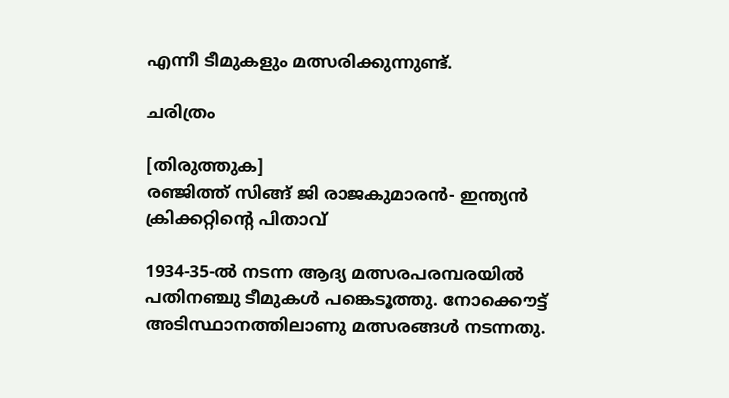എന്നീ ടീമുകളും മത്സരിക്കുന്നുണ്ട്.

ചരിത്രം

[തിരുത്തുക]
രഞ്ജിത്ത് സിങ്ങ് ജി രാജകുമാരൻ- ഇന്ത്യൻ ക്രിക്കറ്റിന്റെ പിതാവ്

1934-35-ൽ നടന്ന ആദ്യ മത്സരപരമ്പരയിൽ പതിനഞ്ചു ടീമുകൾ പങ്കെടൂത്തു. നോക്കൌട്ട് അടിസ്ഥാനത്തിലാണു മത്സരങ്ങൾ നടന്നതു.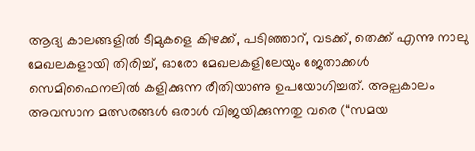ആദ്യ കാലങ്ങളിൽ ടീമുകളെ കിഴക്ക്, പടിഞ്ഞാറ്, വടക്ക്, തെക്ക് എന്നു നാലു മേഖലകളായി തിരിച്ച്, ഓരോ മേഖലകളിലേയും ജേതാക്കൾ സെമിഫൈനലിൽ കളിക്കുന്ന രീതിയാണു ഉപയോഗിച്ചത്. അല്പകാലം അവസാന മത്സരങ്ങൾ ഒരാൾ വിജയിക്കുന്നതു വരെ (“സമയ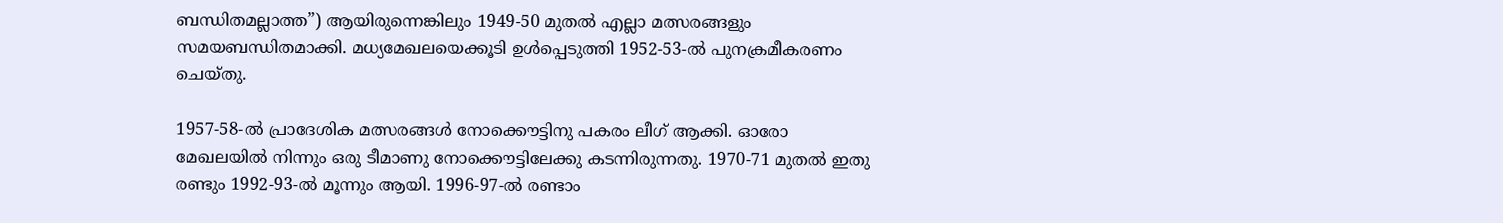ബന്ധിതമല്ലാത്ത”) ആയിരുന്നെങ്കിലും 1949-50 മുതൽ എല്ലാ മത്സരങ്ങളും സമയബന്ധിതമാക്കി. മധ്യമേഖലയെക്കൂടി ഉൾപ്പെടുത്തി 1952-53-ൽ പുനക്രമീകരണം ചെയ്തു.

1957-58-ൽ പ്രാദേശിക മത്സരങ്ങൾ നോക്കൌട്ടിനു പകരം ലീഗ് ആക്കി. ഓരോ മേഖലയിൽ നിന്നും ഒരു ടീമാണു നോക്കൌട്ടിലേക്കു കടന്നിരുന്നതു. 1970-71 മുതൽ ഇതു രണ്ടും 1992-93-ൽ മൂന്നും ആയി. 1996-97-ൽ രണ്ടാം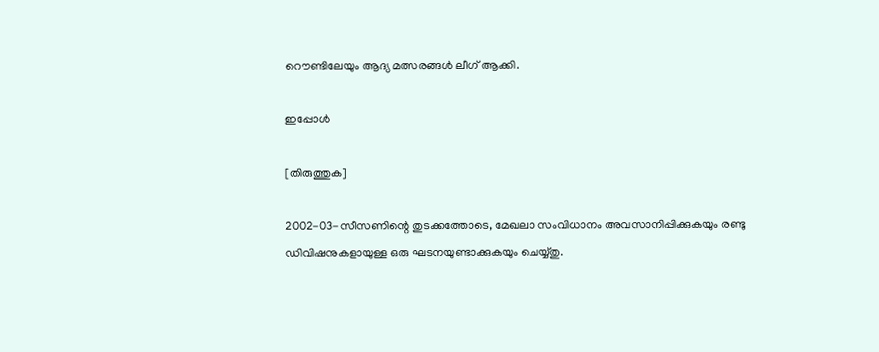റൌണ്ടിലേയും ആദ്യ മത്സരങ്ങൾ ലീഗ് ആക്കി.

ഇപ്പോൾ

[തിരുത്തുക]

2002-03-സീസണിന്റെ തുടക്കത്തോടെ, മേഖലാ സംവിധാനം അവസാനിപ്പിക്കുകയും രണ്ടു ഡിവിഷനുകളായുള്ള ഒരു ഘടനയുണ്ടാക്കുകയും ചെയ്യ്തു.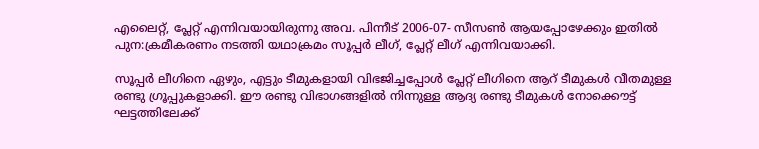എലൈറ്റ്, പ്ലേറ്റ് എന്നിവയായിരുന്നു അവ. പിന്നീട് 2006-07- സീസൺ ആയപ്പോഴേക്കും ഇതിൽ പുന:ക്രമീകരണം നടത്തി യഥാക്രമം സൂപ്പർ ലീഗ്, പ്ലേറ്റ് ലീഗ് എന്നിവയാക്കി.

സൂ‍പ്പർ ലീഗിനെ ഏഴും, എട്ടും ടീമുകളായി വിഭജിച്ചപ്പോൾ പ്ലേറ്റ് ലീഗിനെ ആറ് ടീമുകൾ വീതമുള്ള രണ്ടു ഗ്രൂപ്പുകളാക്കി. ഈ രണ്ടു വിഭാഗങ്ങളിൽ നിന്നുള്ള ആദ്യ രണ്ടു ടീമുകൾ നോക്കൌട്ട് ഘട്ടത്തിലേക്ക്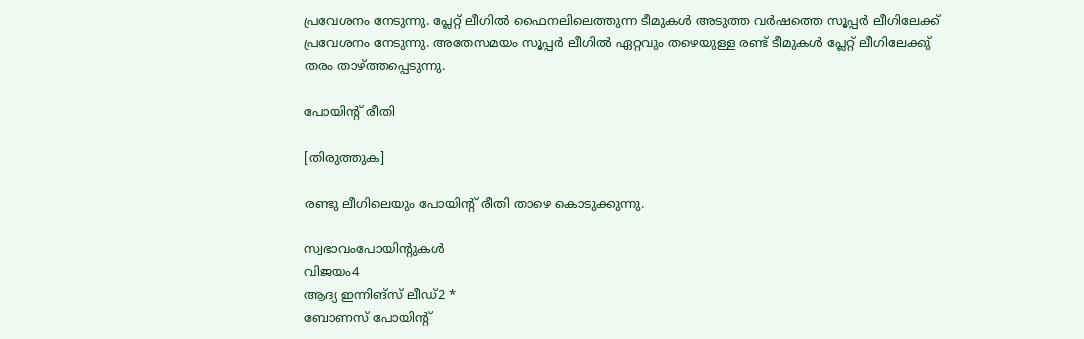പ്രവേശനം നേടുന്നു. പ്ലേറ്റ് ലീഗിൽ ഫൈനലിലെത്തുന്ന ടീമുകൾ അടുത്ത വർഷത്തെ സൂപ്പർ ലീഗിലേക്ക് പ്രവേശനം നേടുന്നു. അതേസമയം സൂപ്പർ ലീഗിൽ ഏറ്റവും തഴെയുള്ള രണ്ട് ടീമുകൾ പ്ലേറ്റ് ലീഗിലേക്കു്‍ തരം താഴ്ത്തപ്പെടുന്നു.

പോയിന്റ് രീതി

[തിരുത്തുക]

രണ്ടു ലീഗിലെയും പോയിന്റ് രീതി താഴെ കൊടുക്കുന്നു.

സ്വഭാവംപോയിന്റുകൾ
വിജയം4
ആദ്യ ഇന്നിങ്സ് ലീഡ്2 *
ബോണസ് പോയിന്റ്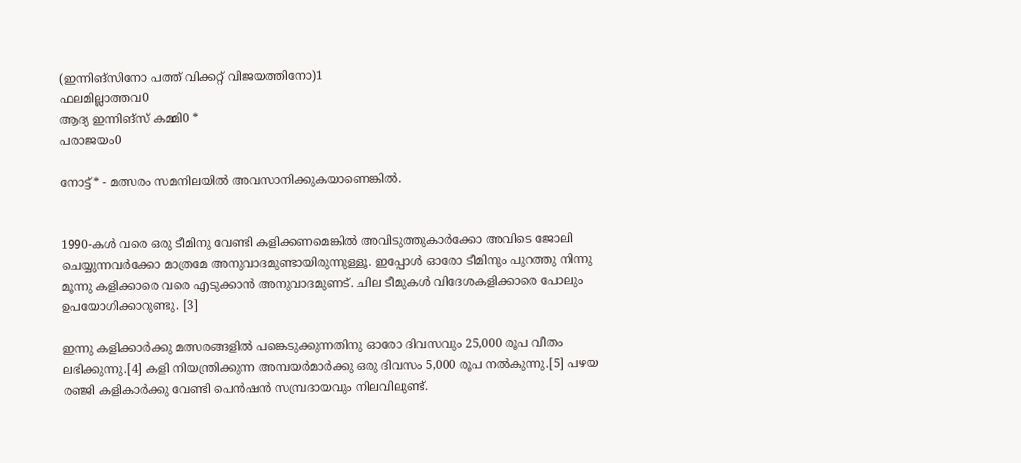(ഇന്നിങ്സിനോ പത്ത് വിക്കറ്റ് വിജയത്തിനോ)1
ഫലമില്ലാത്തവ0
ആദ്യ ഇന്നിങ്സ് കമ്മി0 *
പരാജയം0

നോട്ട്* - മത്സരം സമനിലയിൽ അവസാനിക്കുകയാണെങ്കിൽ.


1990-കൾ വരെ ഒരു ടീമിനു വേണ്ടി കളിക്കണമെങ്കിൽ അവിടുത്തുകാർക്കോ അവിടെ ജോലി ചെയ്യുന്നവർക്കോ മാത്രമേ അനുവാദമുണ്ടായിരുന്നുള്ളൂ. ഇപ്പോൾ ഓരോ ടീമിനും പുറത്തു നിന്നു മൂന്നു കളിക്കാരെ വരെ എടുക്കാൻ അനുവാദമുണട്. ചില ടീമുകൾ വിദേശകളിക്കാരെ പോലും ഉപയോഗിക്കാറുണ്ടു. [3]

ഇന്നു കളിക്കാർക്കു മത്സരങ്ങളിൽ പങ്കെടുക്കുന്നതിനു ഓരോ ദിവസവും 25,000 രൂപ വീതം ലഭിക്കുന്നു.[4] കളി നിയന്ത്രിക്കുന്ന അമ്പയർമാർക്കു ഒരു ദിവസം 5,000 രൂപ നൽകുന്നു.[5] പഴയ രഞ്ജി കളികാർക്കു വേണ്ടി പെൻഷൻ സമ്പ്രദായവും നിലവിലുണ്ട്.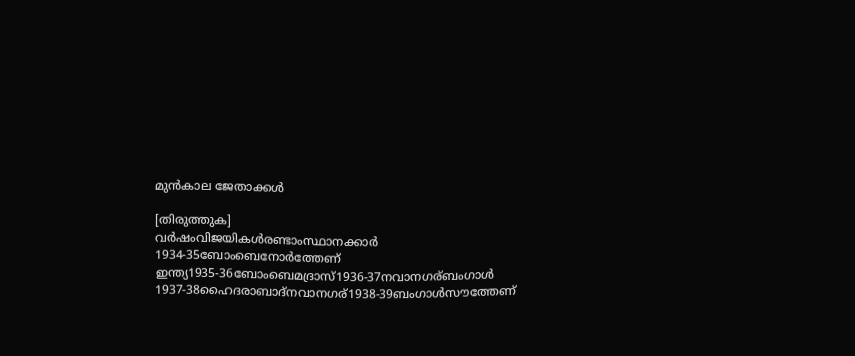മുൻ‌കാല ജേതാക്കൾ

[തിരുത്തുക]
വർഷംവിജയികൾരണ്ടാംസ്ഥാനക്കാർ
1934-35ബോംബെനോർത്തേണ് ഇന്ത്യ1935-36ബോംബെമദ്രാസ്1936-37നവാനഗര്ബംഗാൾ
1937-38ഹൈദരാബാദ്നവാനഗര്1938-39ബംഗാൾസൗത്തേണ്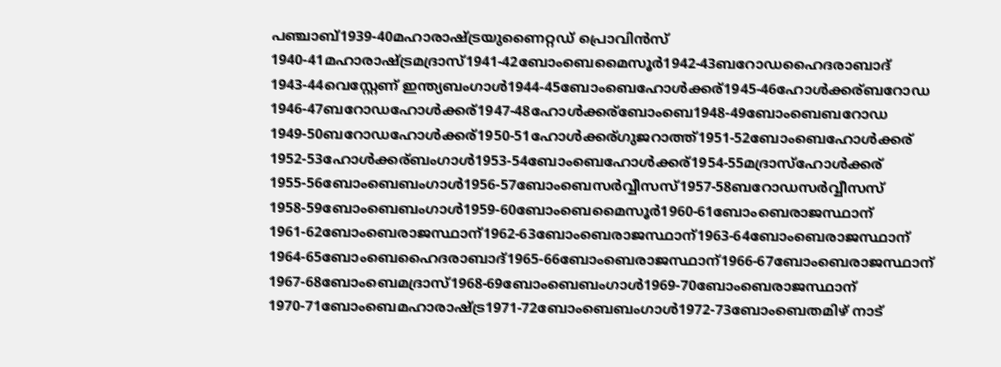പഞ്ചാബ്1939-40മഹാരാഷ്ട്രയുണൈറ്റഡ് പ്രൊവിൻസ്
1940-41മഹാരാഷ്ട്രമദ്രാസ്1941-42ബോംബെമൈസൂർ1942-43ബറോഡഹൈദരാബാദ്
1943-44വെസ്റ്റേണ് ഇന്ത്യബംഗാൾ1944-45ബോംബെഹോൾക്കര്1945-46ഹോൾക്കര്ബറോഡ
1946-47ബറോഡഹോൾക്കര്1947-48ഹോൾക്കര്ബോംബെ1948-49ബോംബെബറോഡ
1949-50ബറോഡഹോൾക്കര്1950-51ഹോൾക്കര്ഗുജറാത്ത്1951-52ബോംബെഹോൾക്കര്
1952-53ഹോൾക്കര്ബംഗാൾ1953-54ബോംബെഹോൾക്കര്1954-55മദ്രാസ്ഹോൾക്കര്
1955-56ബോംബെബംഗാൾ1956-57ബോംബെസർവ്വീസസ്1957-58ബറോഡസർവ്വീസസ്
1958-59ബോംബെബംഗാൾ1959-60ബോംബെമൈസൂർ1960-61ബോംബെരാജസ്ഥാന്
1961-62ബോംബെരാജസ്ഥാന്1962-63ബോംബെരാജസ്ഥാന്1963-64ബോംബെരാജസ്ഥാന്
1964-65ബോംബെഹൈദരാബാദ്1965-66ബോംബെരാജസ്ഥാന്1966-67ബോംബെരാജസ്ഥാന്
1967-68ബോംബെമദ്രാസ്1968-69ബോംബെബംഗാൾ1969-70ബോംബെരാജസ്ഥാന്
1970-71ബോംബെമഹാരാഷ്ട്ര1971-72ബോംബെബംഗാൾ1972-73ബോംബെതമിഴ് നാട്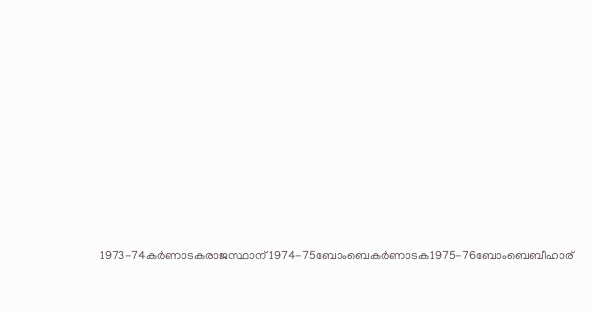1973-74കർണാടകരാജസ്ഥാന്1974-75ബോംബെകർണാടക1975-76ബോംബെബീഹാര്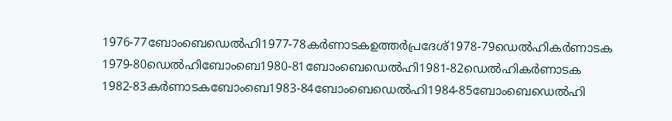1976-77ബോംബെഡെൽഹി1977-78കർണാടകഉത്തർപ്രദേശ്1978-79ഡെൽഹികർണാടക
1979-80ഡെൽഹിബോംബെ1980-81ബോംബെഡെൽഹി1981-82ഡെൽഹികർണാടക
1982-83കർണാടകബോംബെ1983-84ബോംബെഡെൽഹി1984-85ബോംബെഡെൽഹി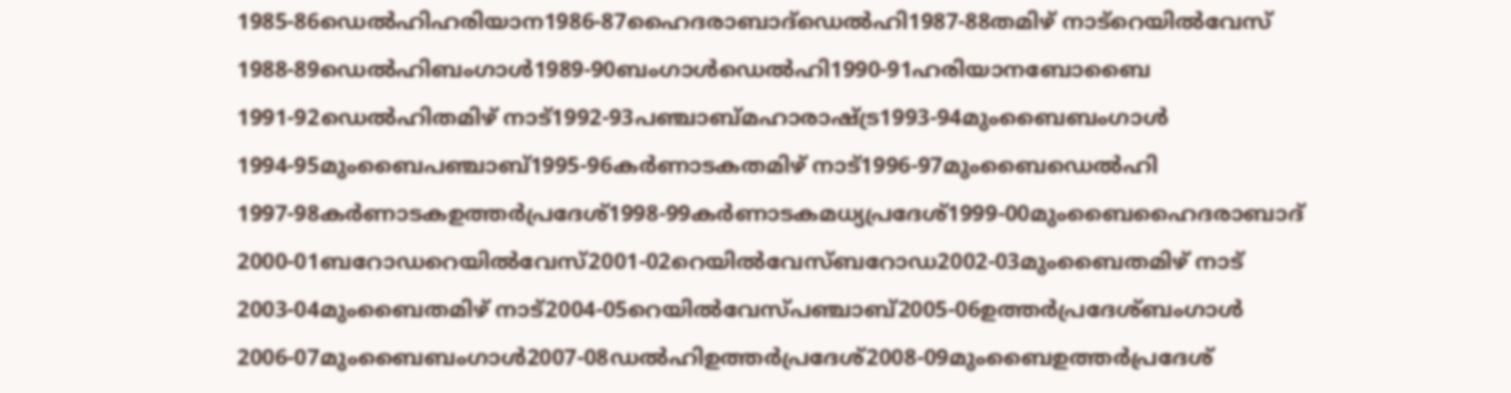1985-86ഡെൽഹിഹരിയാന1986-87ഹൈദരാബാദ്ഡെൽഹി1987-88തമിഴ് നാട്റെയിൽ‌വേസ്
1988-89ഡെൽഹിബംഗാൾ1989-90ബംഗാൾഡെൽഹി1990-91ഹരിയാനബോബൈ
1991-92ഡെൽഹിതമിഴ് നാട്1992-93പഞ്ചാബ്മഹാരാഷ്ട്ര1993-94മുംബൈബംഗാൾ
1994-95മുംബൈപഞ്ചാബ്1995-96കർണാടകതമിഴ് നാട്1996-97മുംബൈഡെൽഹി
1997-98കർണാടകഉത്തർപ്രദേശ്1998-99കർണാടകമധ്യപ്രദേശ്1999-00മുംബൈഹൈദരാബാദ്
2000-01ബറോഡറെയിൽ‌വേസ്2001-02റെയിൽ‌വേസ്ബറോഡ2002-03മുംബൈതമിഴ് നാട്
2003-04മുംബൈതമിഴ് നാട്2004-05റെയിൽ‌വേസ്പഞ്ചാബ്2005-06ഉത്തർപ്രദേശ്ബംഗാൾ
2006-07മുംബൈബംഗാൾ2007-08ഡൽഹിഉത്തർപ്രദേശ്2008-09മുംബൈഉത്തർപ്രദേശ്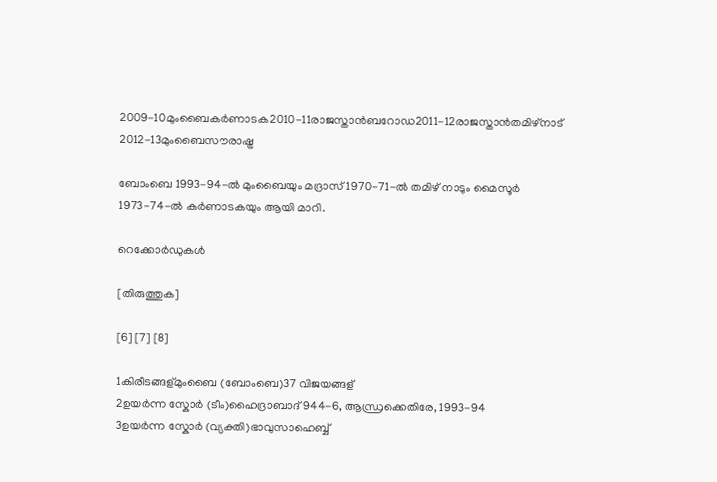2009-10മുംബൈകർണാടക2010-11രാജസ്താൻബറോഡ2011-12രാജസ്താൻതമിഴ്‌നാട്
2012-13മുംബൈസൗരാഷ്ട്ര

ബോംബെ 1993-94-ൽ മുംബൈയും മദ്രാസ് 1970-71-ൽ തമിഴ് നാടും മൈസൂർ 1973-74-ൽ കർണാടകയും ആയി മാറി.

റെക്കോർഡുകൾ

[തിരുത്തുക]

[6] [7] [8]

1കിരീടങ്ങള്മുംബൈ (ബോംബെ)37 വിജയങ്ങള്
2ഉയർന്ന സ്കോർ (ടീം)ഹൈദ്രാബാദ്944-6, ആന്ധ്രക്കെതിരേ, 1993-94
3ഉയർന്ന സ്കോർ (വ്യക്തി)ഭാവുസാഹെബ്ബ്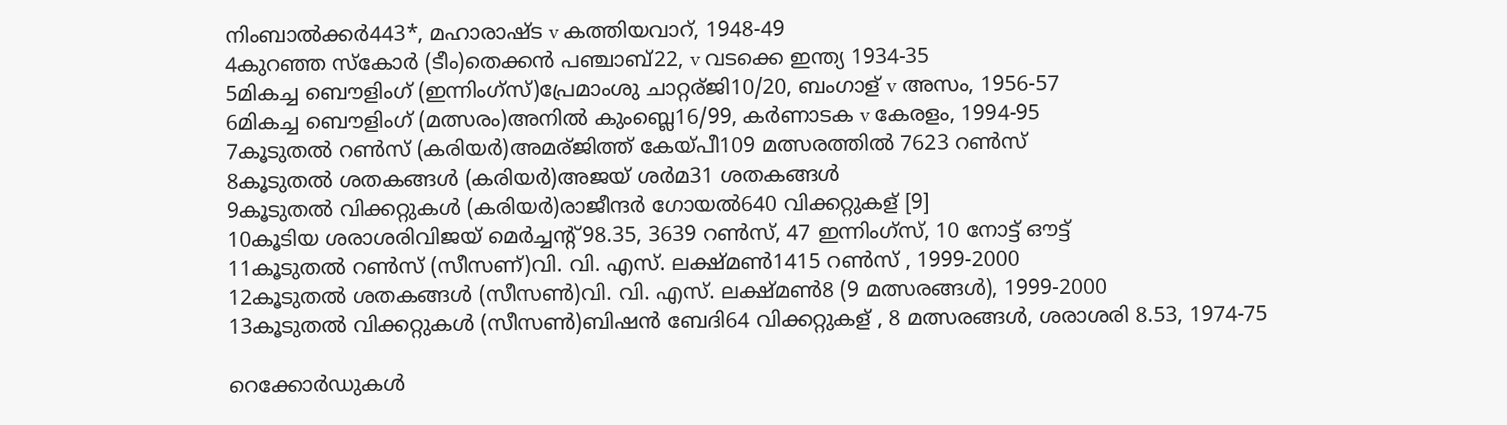നിംബാൽക്കർ443*, മഹാരാഷ്ട v കത്തിയവാറ്, 1948-49
4കുറഞ്ഞ സ്കോർ (ടീം)തെക്കൻ പഞ്ചാബ്22, v വടക്കെ ഇന്ത്യ 1934-35
5മികച്ച ബൌളിംഗ് (ഇന്നിംഗ്സ്)പ്രേമാംശു ചാറ്റര്ജി10/20, ബംഗാള് v അസം, 1956-57
6മികച്ച ബൌളിംഗ് (മത്സരം)അനിൽ കുംബ്ലെ16/99, കർണാടക v കേരളം, 1994-95
7കൂടുതൽ റൺസ് (കരിയർ)അമര്ജിത്ത്‌ കേയ്‌പീ109 മത്സരത്തിൽ 7623 റൺസ്
8കൂടുതൽ ശതകങ്ങൾ (കരിയർ)അജയ് ശർമ31 ശതകങ്ങൾ
9കൂടുതൽ വിക്കറ്റുകൾ (കരിയർ)രാജീന്ദർ ഗോയൽ640 വിക്കറ്റുകള് [9]
10കൂടിയ ശരാശരിവിജയ് മെർച്ചന്റ്98.35, 3639 റൺസ്, 47 ഇന്നിംഗ്സ്, 10 നോട്ട് ഔട്ട്
11കൂടുതൽ റൺസ് (സീസണ്)വി. വി. എസ്. ലക്ഷ്മൺ1415 റൺസ് , 1999-2000
12കൂടുതൽ ശതകങ്ങൾ (സീസൺ)വി. വി. എസ്. ലക്ഷ്മൺ8 (9 മത്സരങ്ങൾ), 1999-2000
13കൂടുതൽ വിക്കറ്റുകൾ (സീസൺ)ബിഷൻ ബേദി64 വിക്കറ്റുകള് , 8 മത്സരങ്ങൾ, ശരാശരി 8.53, 1974-75

റെക്കോർഡുകൾ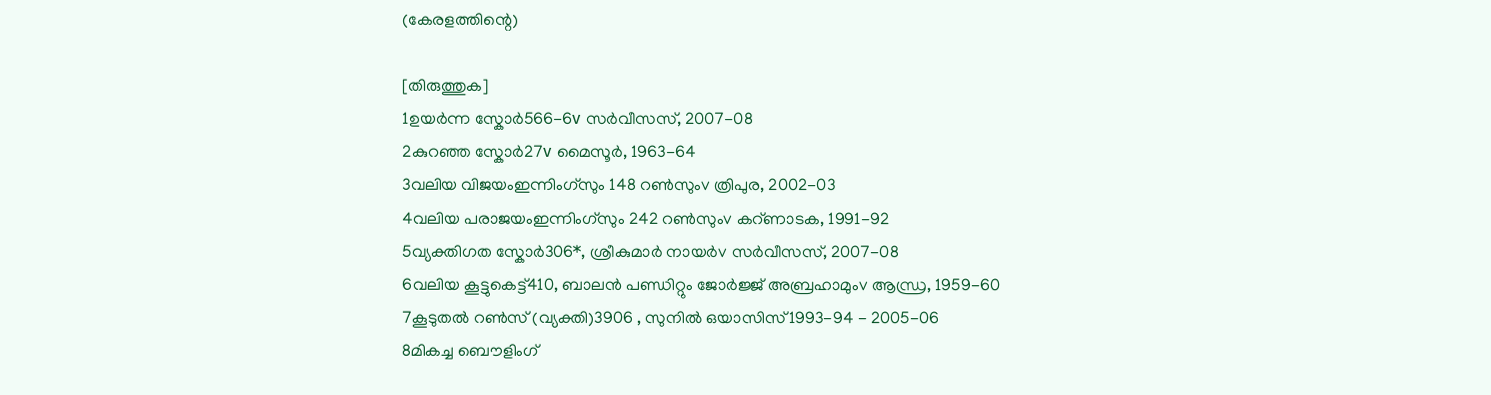(കേരളത്തിന്റെ)

[തിരുത്തുക]
1ഉയർന്ന സ്കോർ566-6v സർവീസസ്, 2007-08
2കുറഞ്ഞ സ്കോർ27v മൈസൂർ, 1963-64
3വലിയ വിജയംഇന്നിംഗ്സും 148 റൺസുംv ത്രിപുര, 2002-03
4വലിയ പരാജയംഇന്നിംഗ്സും 242 റൺസുംv കറ്ണാടക, 1991-92
5വ്യക്തിഗത സ്കോർ306*, ശ്രീകുമാർ നായർv സർവീസസ്, 2007-08
6വലിയ കൂട്ടുകെട്ട്410, ബാലൻ പണ്ഡിറ്റും ജോർജ്ജ് അബ്രഹാമുംv ആന്ധ്ര, 1959-60
7കൂടുതൽ റൺസ് (വ്യക്തി)3906 , സുനിൽ ഒയാസിസ്1993-94 - 2005-06
8മികച്ച ബൌളിംഗ്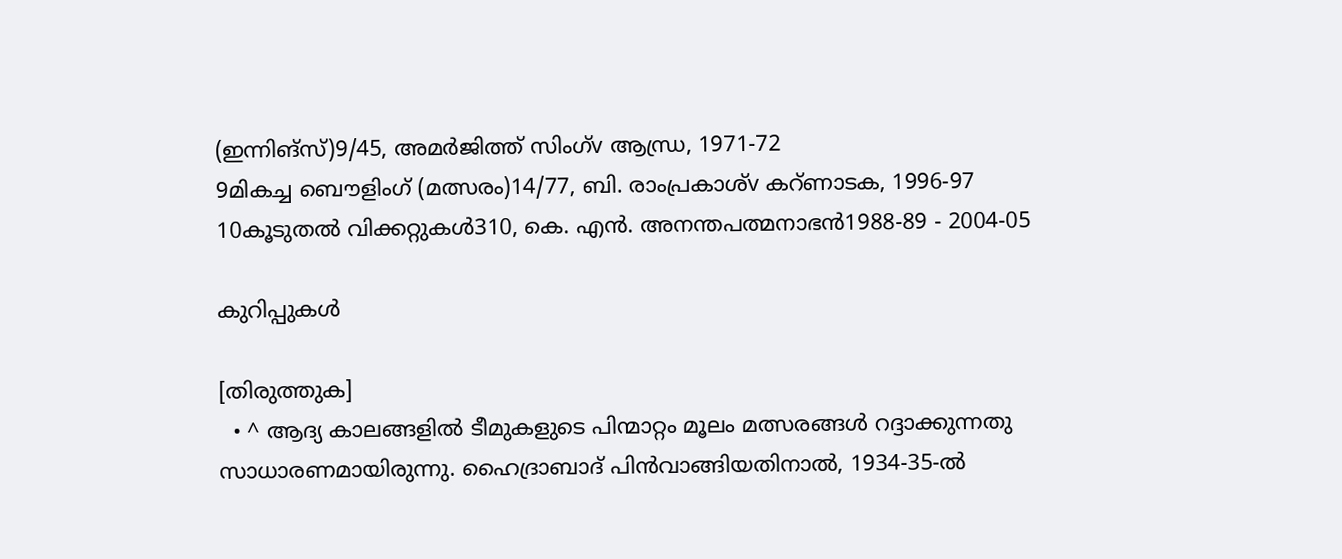(ഇന്നിങ്സ്)9/45, അമർജിത്ത് സിംഗ്v ആന്ധ്ര, 1971-72
9മികച്ച ബൌളിംഗ് (മത്സരം)14/77, ബി. രാംപ്രകാശ്v കറ്ണാടക, 1996-97
10കൂടുതൽ വിക്കറ്റുകൾ310, കെ. എൻ. അനന്തപത്മനാഭൻ1988-89 - 2004-05

കുറിപ്പുകൾ

[തിരുത്തുക]
  • ^ ആദ്യ കാലങ്ങളിൽ ടീമുകളുടെ പിന്മാറ്റം മൂലം മത്സരങ്ങൾ റദ്ദാക്കുന്നതു സാധാരണമായിരുന്നു. ഹൈദ്രാബാദ് പിൻവാങ്ങിയതിനാൽ, 1934-35-ൽ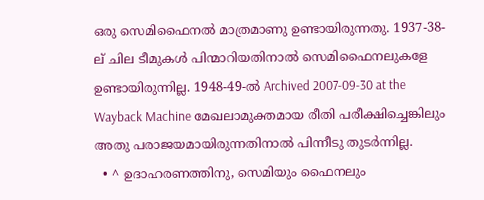ഒരു സെമിഫൈനൽ മാത്രമാണു ഉണ്ടായിരുന്നതു. 1937-38-ല് ചില ടീമുകൾ പിന്മാറിയതിനാൽ സെമിഫൈനലുകളേ ഉണ്ടായിരുന്നില്ല. 1948-49-ൽ Archived 2007-09-30 at the Wayback Machine മേഖലാമുക്തമായ രീതി പരീക്ഷിച്ചെങ്കിലും അതു പരാജയമായിരുന്നതിനാൽ പിന്നീടു തുടർന്നില്ല.
  • ^ ഉദാഹരണത്തിനു, സെമിയും ഫൈനലും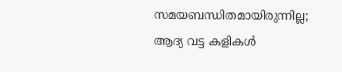സമയബന്ധിതമായിരുന്നില്ല; ആദ്യ വട്ട കളികൾ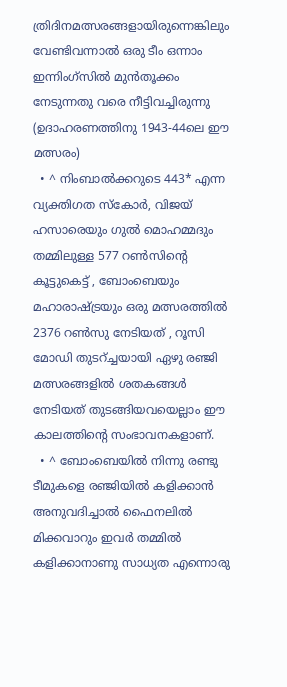ത്രിദിനമത്സരങ്ങളായിരുന്നെങ്കിലും വേണ്ടിവന്നാൽ ഒരു ടീം ഒന്നാം ഇന്നിംഗ്സിൽ മുൻതൂക്കം നേടുന്നതു വരെ നീട്ടിവച്ചിരുന്നു (ഉദാഹരണത്തിനു 1943-44ലെ ഈ മത്സരം)
  • ^ നിംബാൽക്കറുടെ 443* എന്ന വ്യക്തിഗത സ്കോർ, വിജയ് ഹസാരെയും ഗുൽ മൊഹമ്മദും തമ്മിലുള്ള 577 റൺസിന്റെ കൂട്ടുകെട്ട് , ബോംബെയും മഹാരാഷ്ട്രയും ഒരു മത്സരത്തിൽ 2376 റൺസു നേടിയത് , റൂസി മോഡി തുടറ്ച്ചയായി ഏഴു രഞ്ജി മത്സരങ്ങളിൽ ശതകങ്ങൾ നേടിയത് തുടങ്ങിയവയെല്ലാം ഈ കാലത്തിന്റെ സംഭാവനകളാണ്.
  • ^ ബോംബെയിൽ നിന്നു രണ്ടു ടീമുകളെ രഞ്ജിയിൽ കളിക്കാൻ അനുവദിച്ചാൽ ഫൈനലിൽ മിക്കവാറും ഇവർ തമ്മിൽ കളിക്കാനാണു സാധ്യത എന്നൊരു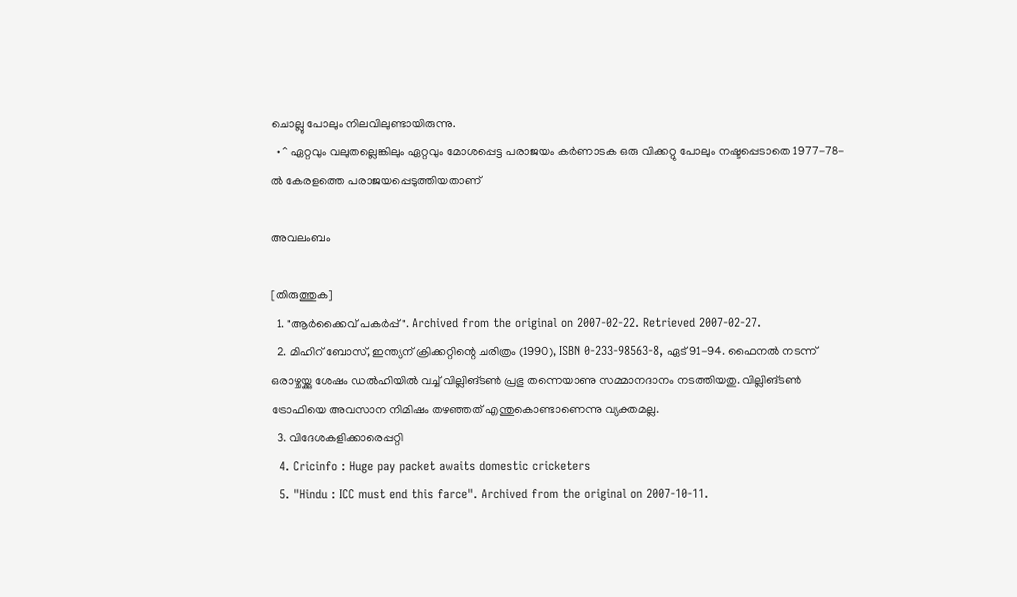ചൊല്ലു പോലും നിലവിലുണ്ടായിരുന്നു.
  • ^ ഏറ്റവും വലുതല്ലെങ്കിലും ഏറ്റവും മോശപ്പെട്ട പരാ‍ജയം കർണാടക ഒരു വിക്കറ്റു പോലും നഷ്ടപ്പെടാതെ 1977-78-ൽ കേരളത്തെ പരാ‍ജയപ്പെടുത്തിയതാണ്

അവലംബം

[തിരുത്തുക]
  1. "ആർക്കൈവ് പകർപ്പ്". Archived from the original on 2007-02-22. Retrieved 2007-02-27.
  2. മിഹിറ് ബോസ്, ഇന്ത്യന് ക്രിക്കറ്റിന്റെ ചരിത്രം (1990), ISBN 0-233-98563-8, ഏട് 91-94. ഫൈനൽ നടന്ന് ഒരാഴ്ചയ്ക്കു ശേഷം ഡൽഹിയിൽ വച്ച് വില്ലിങ്‌ടൺ പ്രഭു തന്നെയാണു സമ്മാനദാനം നടത്തിയതു. വില്ലിങ്‌ടൺ ട്രോഫിയെ അവസാന നിമിഷം തഴഞ്ഞത് എന്തുകൊണ്ടാണെന്നു വ്യക്തമല്ല.
  3. വിദേശകളിക്കാരെപ്പറ്റി
  4. Cricinfo : Huge pay packet awaits domestic cricketers
  5. "Hindu : ICC must end this farce". Archived from the original on 2007-10-11.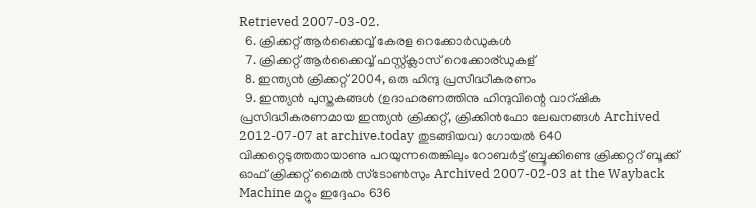Retrieved 2007-03-02.
  6. ക്രിക്കറ്റ് ആർക്കൈവ്വ് കേരള റെക്കോർഡുകൾ
  7. ക്രിക്കറ്റ് ആർക്കൈവ്വ് ഫസ്റ്റ്ക്ലാസ് റെക്കോര്ഡുകള്
  8. ഇന്ത്യൻ ക്രിക്കറ്റ് 2004, ഒരു ഹിന്ദു പ്രസീദ്ധീകരണം
  9. ഇന്ത്യൻ പുസ്തകങ്ങൾ (ഉദാഹരണത്തിനു ഹിന്ദുവിന്റെ വാറ്ഷിക പ്രസിദ്ധീകരണമായ ഇന്ത്യൻ ക്രിക്കറ്റ്, ക്രിക്കിൻഫോ ലേഖനങ്ങൾ Archived 2012-07-07 at archive.today തുടങ്ങിയവ) ഗോയൽ 640 വിക്കറ്റെടുത്തതായാണു പറയുന്നതെങ്കിലും റോബർട്ട് ബ്രൂക്കിണ്ടെ ക്രിക്കറ്ററ് ബൂക്ക് ഓഫ് ക്രിക്കറ്റ് മൈൽ സ്ടോൺസും Archived 2007-02-03 at the Wayback Machine മറ്റും ഇദ്ദേഹം 636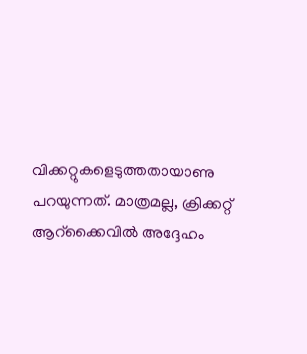വിക്കറ്റുകളെടുത്തതായാണു പറയുന്നത്. മാത്രമല്ല, ക്രിക്കറ്റ് ആറ്ക്കൈവിൽ അദ്ദേഹം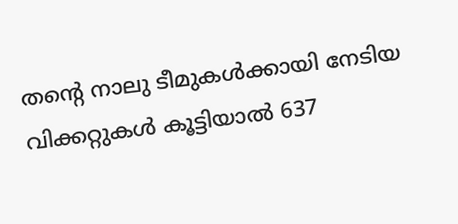തന്റെ നാലു ടീമുകൾക്കായി നേടിയ വിക്കറ്റുകൾ കൂട്ടിയാൽ 637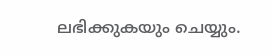ലഭിക്കുകയും ചെയ്യും.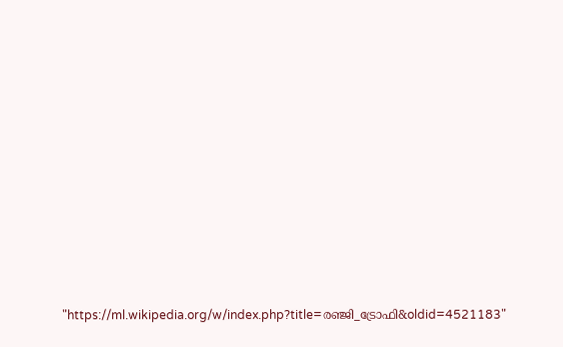"https://ml.wikipedia.org/w/index.php?title=രഞ്ജി_ട്രോഫി&oldid=4521183"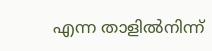എന്ന താളിൽനിന്ന്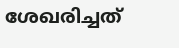ശേഖരിച്ചത്